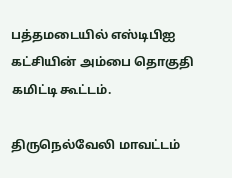பத்தமடையில் எஸ்டிபிஐ கட்சியின் அம்பை தொகுதி கமிட்டி கூட்டம்.

திருநெல்வேலி மாவட்டம்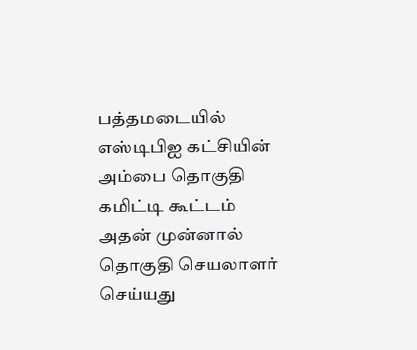பத்தமடையில் எஸ்டிபிஐ கட்சியின் அம்பை தொகுதி கமிட்டி கூட்டம் அதன் முன்னால் தொகுதி செயலாளர் செய்யது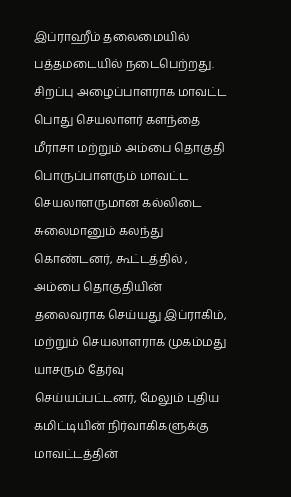இப்ராஹீம் தலைமையில் பத்தமடையில் நடைபெற்றது. சிறப்பு அழைப்பாளராக மாவட்ட பொது செயலாளர் களந்தை மீராசா மற்றும் அம்பை தொகுதி பொருப்பாளரும் மாவட்ட செயலாளருமான கல்லிடை சுலைமானும் கலந்து கொண்டனர், கூட்டத்தில் , அம்பை தொகுதியின் தலைவராக செய்யது இப்ராகிம், மற்றும் செயலாளராக முகம்மது யாசரும் தேர்வு செய்யப்பட்டனர், மேலும் புதிய கமிட்டியின் நிர்வாகிகளுக்கு மாவட்டத்தின்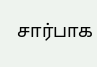சார்பாக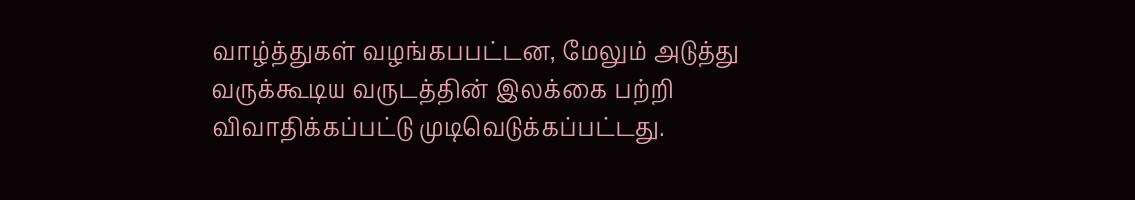வாழ்த்துகள் வழங்கபபட்டன, மேலும் அடுத்து வருக்கூடிய வருடத்தின் இலக்கை பற்றி விவாதிக்கப்பட்டு முடிவெடுக்கப்பட்டது.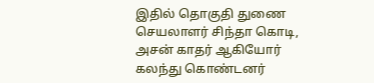இதில் தொகுதி துணை செயலாளர் சிந்தா கொடி, அசன் காதர் ஆகியோர் கலந்து கொண்டனர்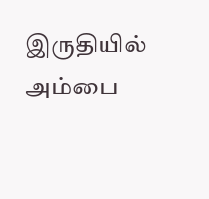இருதியில் அம்பை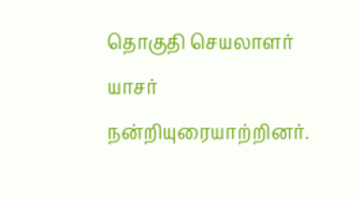தொகுதி செயலாளர் யாசர் நன்றியுரையாற்றினர்.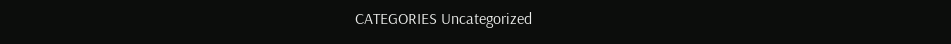CATEGORIES Uncategorized